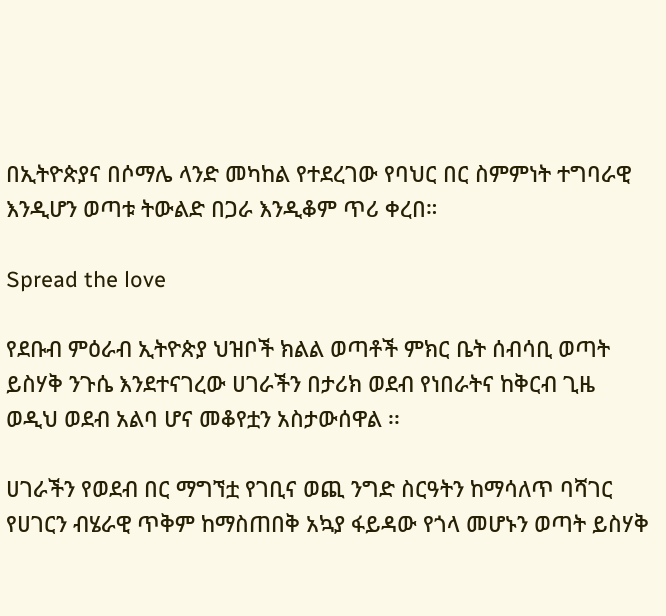በኢትዮጵያና በሶማሌ ላንድ መካከል የተደረገው የባህር በር ስምምነት ተግባራዊ እንዲሆን ወጣቱ ትውልድ በጋራ እንዲቆም ጥሪ ቀረበ።

Spread the love

የደቡብ ምዕራብ ኢትዮጵያ ህዝቦች ክልል ወጣቶች ምክር ቤት ሰብሳቢ ወጣት ይስሃቅ ንጉሴ እንደተናገረው ሀገራችን በታሪክ ወደብ የነበራትና ከቅርብ ጊዜ ወዲህ ወደብ አልባ ሆና መቆየቷን አስታውሰዋል ፡፡

ሀገራችን የወደብ በር ማግኘቷ የገቢና ወጪ ንግድ ስርዓትን ከማሳለጥ ባሻገር የሀገርን ብሄራዊ ጥቅም ከማስጠበቅ አኳያ ፋይዳው የጎላ መሆኑን ወጣት ይስሃቅ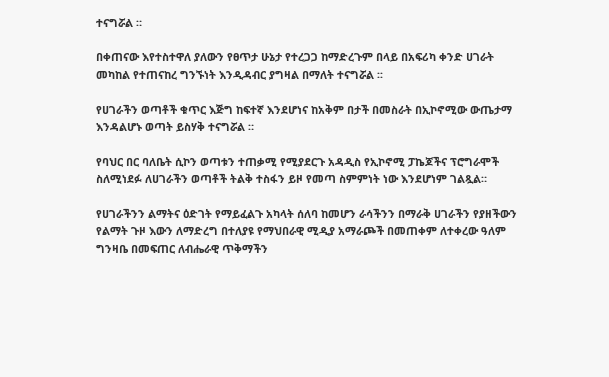ተናግሯል ።

በቀጠናው እየተስተዋለ ያለውን የፀጥታ ሁኔታ የተረጋጋ ከማድረጉም በላይ በአፍሪካ ቀንድ ሀገራት መካከል የተጠናከረ ግንኙነት እንዲዳብር ያግዛል በማለት ተናግሯል ፡፡

የሀገራችን ወጣቶች ቁጥር እጅግ ከፍተኛ እንደሆነና ከአቅም በታች በመስራት በኢኮኖሚው ውጤታማ እንዳልሆኑ ወጣት ይስሃቅ ተናግሯል ።

የባህር በር ባለቤት ሲኮን ወጣቱን ተጠቃሚ የሚያደርጉ አዳዲስ የኢኮኖሚ ፓኬጆችና ፕሮግራሞች ስለሚነደፉ ለሀገራችን ወጣቶች ትልቅ ተስፋን ይዞ የመጣ ስምምነት ነው እንደሆነም ገልጿል።

የሀገራችንን ልማትና ዕድገት የማይፈልጉ አካላት ሰለባ ከመሆን ራሳችንን በማራቅ ሀገራችን የያዘችውን የልማት ጉዞ እውን ለማድረግ በተለያዩ የማህበራዊ ሚዲያ አማራጮች በመጠቀም ለተቀረው ዓለም ግንዛቤ በመፍጠር ለብሔራዊ ጥቅማችን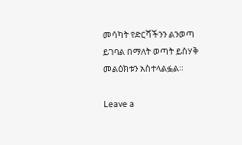መሳካት የድርሻችንን ልንወጣ ይገባል በማለት ወጣት ይስሃቅ መልዕክቱን አስተላልፏል።

Leave a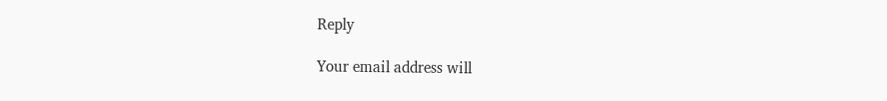Reply

Your email address will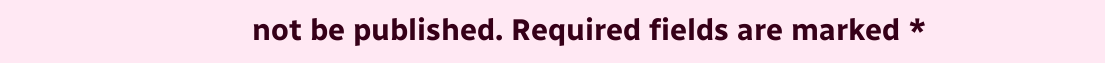not be published. Required fields are marked *